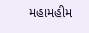મહામહીમ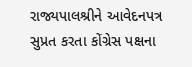રાજ્યપાલશ્રીને આવેદનપત્ર સુપ્રત કરતા કોંગ્રેસ પક્ષના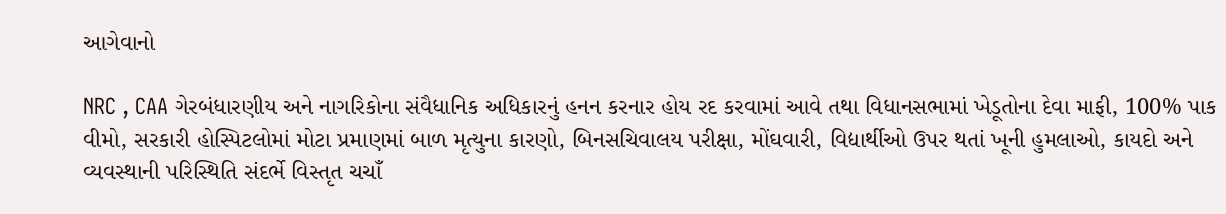આગેવાનો

NRC , CAA ગેરબંધારણીય અને નાગરિકોના સંવૈધાનિક અધિકારનું હનન કરનાર હોય રદ કરવામાં આવે તથા વિધાનસભામાં ખેડૂતોના દેવા માફી, 100% પાક વીમો, સરકારી હોસ્પિટલોમાં મોટા પ્રમાણમાં બાળ મૃત્યુના કારણો, બિનસચિવાલય પરીક્ષા, મોંઘવારી, વિદ્યાર્થીઓ ઉપર થતાં ખૂની હુમલાઓ, કાયદો અને વ્યવસ્થાની પરિસ્થિતિ સંદર્ભે વિસ્તૃત ચચાઁ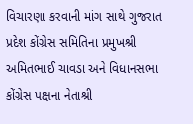વિચારણા કરવાની માંગ સાથે ગુજરાત પ્રદેશ કોંગ્રેસ સમિતિના પ્રમુખશ્રી અમિતભાઈ ચાવડા અને વિધાનસભા કોંગ્રેસ પક્ષના નેતાશ્રી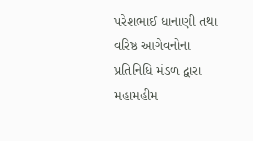પરેશભાઈ ધાનાણી તથા વરિષ્ઠ આગેવનોના પ્રતિનિધિ મંડળ દ્વારા મહામહીમ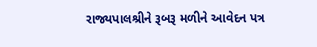રાજ્યપાલશ્રીને રૂબરૂ મળીને આવેદન પત્ર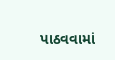પાઠવવામાં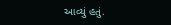આવ્યું હતું.